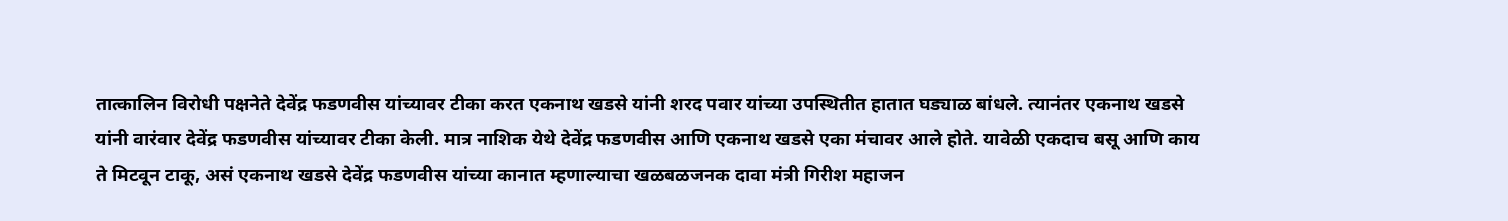तात्कालिन विरोधी पक्षनेते देवेंद्र फडणवीस यांच्यावर टीका करत एकनाथ खडसे यांनी शरद पवार यांच्या उपस्थितीत हातात घड्याळ बांधले. त्यानंतर एकनाथ खडसे यांनी वारंवार देवेंद्र फडणवीस यांच्यावर टीका केली. मात्र नाशिक येथे देवेंद्र फडणवीस आणि एकनाथ खडसे एका मंचावर आले होते. यावेळी एकदाच बसू आणि काय ते मिटवून टाकू, असं एकनाथ खडसे देवेंद्र फडणवीस यांच्या कानात म्हणाल्याचा खळबळजनक दावा मंत्री गिरीश महाजन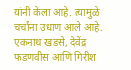यांनी केला आहे. त्यामुळे चर्चांना उधाण आले आहे.
एकनाथ खडसे, देवेंद्र फडणवीस आणि गिरीश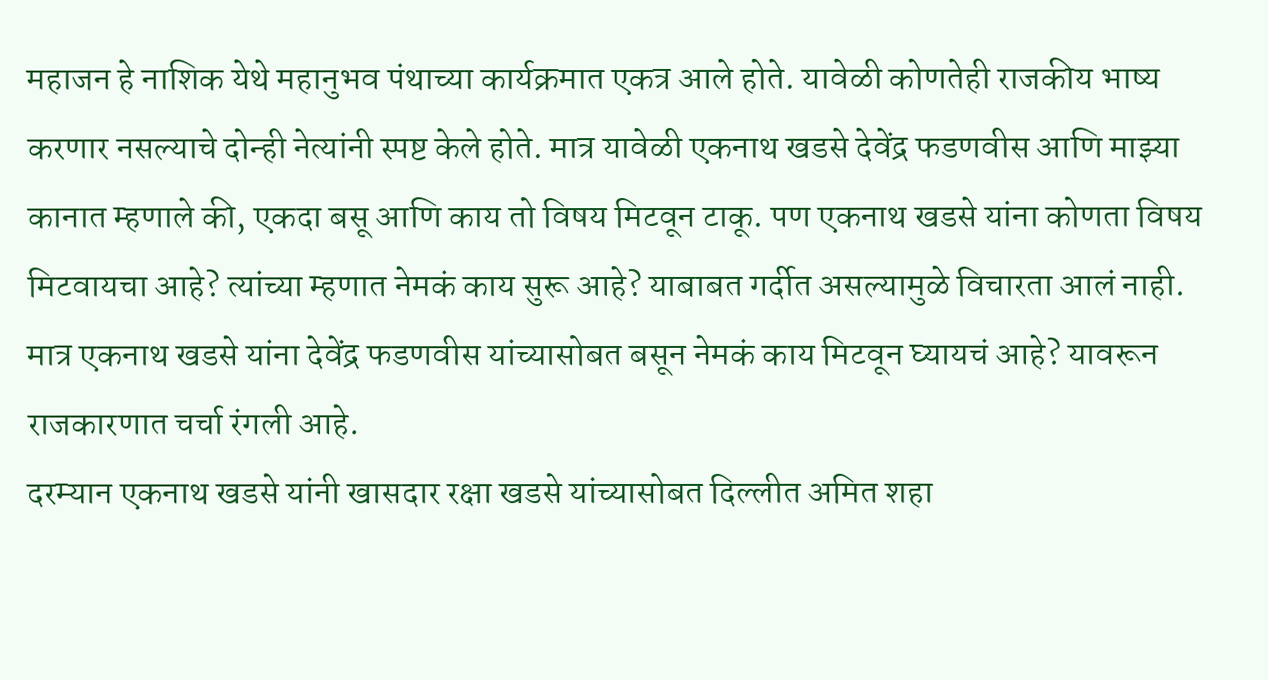महाजन हे नाशिक येथे महानुभव पंथाच्या कार्यक्रमात एकत्र आले होते. यावेळी कोणतेही राजकीय भाष्य करणार नसल्याचे दोन्ही नेत्यांनी स्पष्ट केले होते. मात्र यावेळी एकनाथ खडसे देवेंद्र फडणवीस आणि माझ्या कानात म्हणाले की, एकदा बसू आणि काय तो विषय मिटवून टाकू. पण एकनाथ खडसे यांना कोणता विषय मिटवायचा आहे? त्यांच्या म्हणात नेमकं काय सुरू आहे? याबाबत गर्दीत असल्यामुळे विचारता आलं नाही. मात्र एकनाथ खडसे यांना देवेंद्र फडणवीस यांच्यासोबत बसून नेमकं काय मिटवून घ्यायचं आहे? यावरून राजकारणात चर्चा रंगली आहे.
दरम्यान एकनाथ खडसे यांनी खासदार रक्षा खडसे यांच्यासोबत दिल्लीत अमित शहा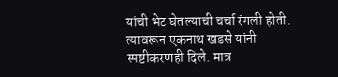यांची भेट घेतल्याची चर्चा रंगली होती. त्यावरून एकनाथ खडसे यांनी स्पष्टीकरणही दिले. मात्र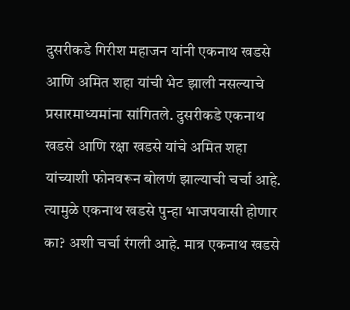दुसरीकडे गिरीश महाजन यांनी एकनाथ खडसे आणि अमित शहा यांची भेट झाली नसल्याचे प्रसारमाध्यमांना सांगितले. दुसरीकडे एकनाथ खडसे आणि रक्षा खडसे यांचे अमित शहा यांच्याशी फोनवरून बोलणं झाल्याची चर्चा आहे. त्यामुळे एकनाथ खडसे पुन्हा भाजपवासी होणार का? अशी चर्चा रंगली आहे. मात्र एकनाथ खडसे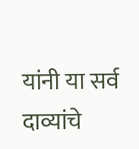यांनी या सर्व दाव्यांचे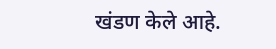खंडण केले आहे.